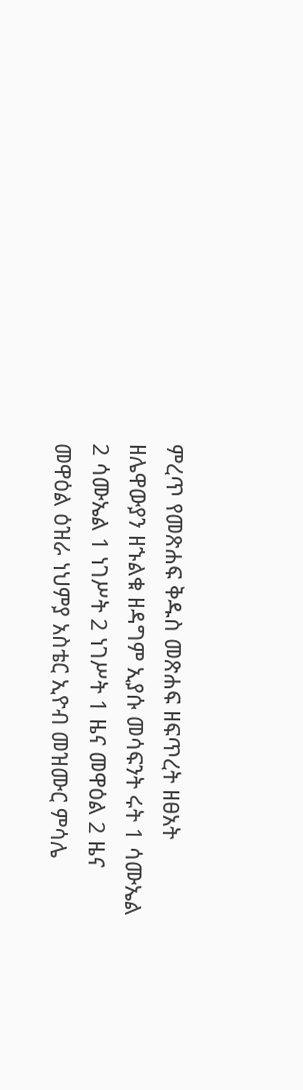ምረጥ የመጽሐፍ ቅዱስ መጽሐፍ ዘፍጥረት ዘፀአት ዘሌዋውያን ዘኁልቁ ዘዳግም ኢያሱ መሳፍንት ሩት 1 ሳሙኤል 2 ሳሙኤል 1 ነገሥት 2 ነገሥት 1 ዜና መዋዕል 2 ዜና መዋዕል ዕዝራ ነህምያ አስቴር ኢዮብ መዝሙር ምሳሌ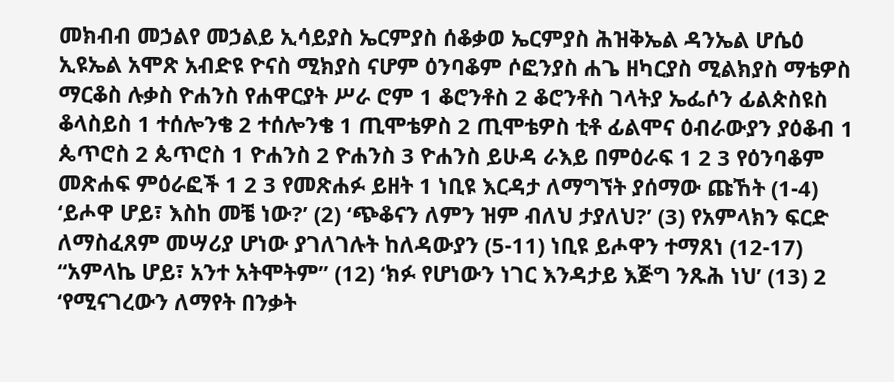መክብብ መኃልየ መኃልይ ኢሳይያስ ኤርምያስ ሰቆቃወ ኤርምያስ ሕዝቅኤል ዳንኤል ሆሴዕ ኢዩኤል አሞጽ አብድዩ ዮናስ ሚክያስ ናሆም ዕንባቆም ሶፎንያስ ሐጌ ዘካርያስ ሚልክያስ ማቴዎስ ማርቆስ ሉቃስ ዮሐንስ የሐዋርያት ሥራ ሮም 1 ቆሮንቶስ 2 ቆሮንቶስ ገላትያ ኤፌሶን ፊልጵስዩስ ቆላስይስ 1 ተሰሎንቄ 2 ተሰሎንቄ 1 ጢሞቴዎስ 2 ጢሞቴዎስ ቲቶ ፊልሞና ዕብራውያን ያዕቆብ 1 ጴጥሮስ 2 ጴጥሮስ 1 ዮሐንስ 2 ዮሐንስ 3 ዮሐንስ ይሁዳ ራእይ በምዕራፍ 1 2 3 የዕንባቆም መጽሐፍ ምዕራፎች 1 2 3 የመጽሐፉ ይዘት 1 ነቢዩ እርዳታ ለማግኘት ያሰማው ጩኸት (1-4) ‘ይሖዋ ሆይ፣ እስከ መቼ ነው?’ (2) ‘ጭቆናን ለምን ዝም ብለህ ታያለህ?’ (3) የአምላክን ፍርድ ለማስፈጸም መሣሪያ ሆነው ያገለገሉት ከለዳውያን (5-11) ነቢዩ ይሖዋን ተማጸነ (12-17) “አምላኬ ሆይ፣ አንተ አትሞትም” (12) ‘ክፉ የሆነውን ነገር እንዳታይ እጅግ ንጹሕ ነህ’ (13) 2 ‘የሚናገረውን ለማየት በንቃት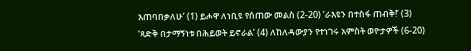እጠባበቃለሁ’ (1) ይሖዋ ለነቢዩ የሰጠው መልስ (2-20) ‘ራእዩን በተስፋ ጠብቅ!’ (3) ‘ጻድቅ በታማኝነቱ በሕይወት ይኖራል’ (4) ለከለዳውያን የተነገሩ አምስት ወዮታዎች (6-20)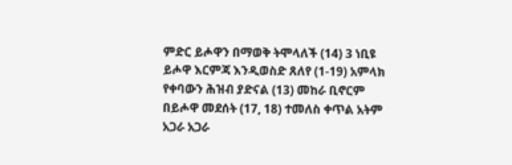ምድር ይሖዋን በማወቅ ትሞላለች (14) 3 ነቢዩ ይሖዋ እርምጃ እንዲወስድ ጸለየ (1-19) አምላክ የቀባውን ሕዝብ ያድናል (13) መከራ ቢኖርም በይሖዋ መደሰት (17, 18) ተመለስ ቀጥል አትም አጋራ አጋራ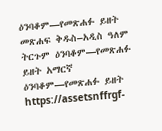ዕንባቆም—የመጽሐፉ ይዘት መጽሐፍ ቅዱስ–አዲስ ዓለም ትርጉም ዕንባቆም—የመጽሐፉ ይዘት አማርኛ ዕንባቆም—የመጽሐፉ ይዘት https://assetsnffrgf-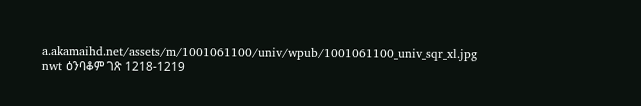a.akamaihd.net/assets/m/1001061100/univ/wpub/1001061100_univ_sqr_xl.jpg nwt ዕንባቆም ገጽ 1218-1219